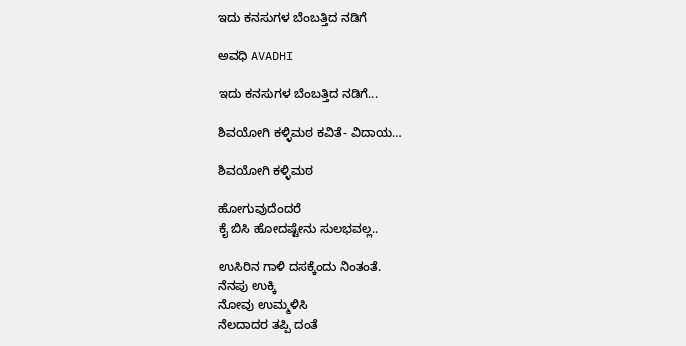ಇದು ಕನಸುಗಳ ಬೆಂಬತ್ತಿದ ನಡಿಗೆ‍

ಅವಧಿ AVADHI

ಇದು ಕನಸುಗಳ ಬೆಂಬತ್ತಿದ ನಡಿಗೆ...

ಶಿವಯೋಗಿ ಕಳ್ಳಿಮಠ ಕವಿತೆ- ವಿದಾಯ…

ಶಿವಯೋಗಿ ಕಳ್ಳಿಮಠ

ಹೋಗುವುದೆಂದರೆ
ಕೈ ಬಿಸಿ ಹೋದಷ್ಟೇನು ಸುಲಭವಲ್ಲ..

ಉಸಿರಿನ ಗಾಳಿ ದಸಕ್ಕೆಂದು ನಿಂತಂತೆ.
ನೆನಪು ಉಕ್ಕಿ
ನೋವು ಉಮ್ಮಳಿಸಿ
ನೆಲದಾದರ ತಪ್ಪಿ ದಂತೆ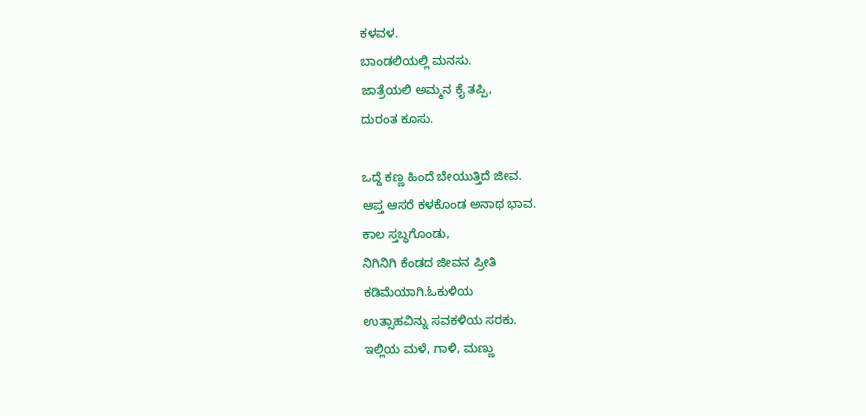ಕಳವಳ.
ಬಾಂಡಲಿಯಲ್ಲಿ ಮನಸು.
ಜಾತ್ರೆಯಲಿ ಅಮ್ಮನ ಕೈ ತಪ್ಪಿ,
ದುರಂತ ಕೂಸು.

ಒದ್ದೆ ಕಣ್ಣ ಹಿಂದೆ ಬೇಯುತ್ತಿದೆ ಜೀವ.
ಆಪ್ತ ಆಸರೆ ಕಳಕೊಂಡ ಅನಾಥ ಭಾವ.
ಕಾಲ ಸ್ತಬ್ಧಗೊಂಡು,
ನಿಗಿನಿಗಿ ಕೆಂಡದ ಜೀವನ ಪ್ರೀತಿ
ಕಡಿಮೆಯಾಗಿ.ಓಕುಳಿಯ
ಉತ್ಸಾಹವಿನ್ನು ಸವಕಳಿಯ ಸರಕು.
ಇಲ್ಲಿಯ ಮಳೆ, ಗಾಳಿ, ಮಣ್ಣು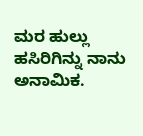ಮರ ಹುಲ್ಲು ಹಸಿರಿಗಿನ್ನು ನಾನು ಅನಾಮಿಕ.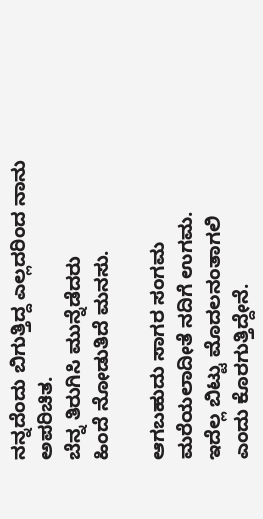ನನ್ನದೆಂದು ಬಿಗುತ್ತಿದ್ದ ಎಲ್ಲದರಿಂದ ನಾನು
ಅಪರಿಚಿತ.
ಬೆನ್ನ ತಿರುಗಿಸಿ ಮುನ್ನೆಡೆದರು
ಹಿಂದೆ ನೋಡುತಿದೆ ಮನಸು.

ಆಗಬಹುದು ಸಾಗರ ಸಂಗಮ
ಮರೆಯಲಾದೀತೆ ನದಿಗೆ ಉಗಮ.
ಇದೆಲ್ಲ ಬಿಟ್ಟು ಮೊದಲನಂತಾಗಲಿ‌
ಎಂದು ಕೊರಗುತ್ತಿದ್ದೇನೆ.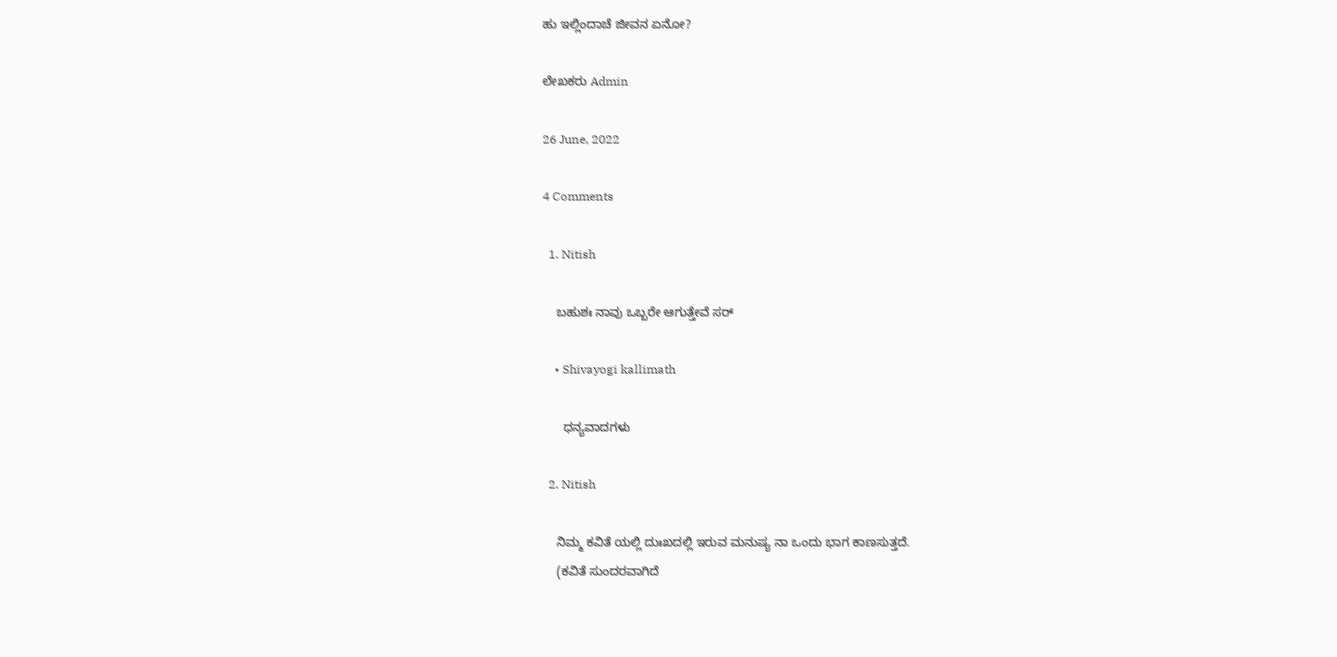ಹು ಇಲ್ಲಿಂದಾಚೆ ಜೀವನ ಏನೋ?

ಲೇಖಕರು Admin

26 June, 2022

4 Comments

  1. Nitish

    ಬಹುಶಃ ನಾವು ಒಬ್ಬರೇ ಆಗುತ್ತೇವೆ ಸರ್

    • Shivayogi kallimath

      ಧನ್ಯವಾದಗಳು

  2. Nitish

    ನಿಮ್ಮ ಕವಿತೆ ಯಲ್ಲಿ ದುಃಖದಲ್ಲಿ ಇರುವ ಮನುಷ್ಯ ನಾ ಒಂದು ಭಾಗ ಕಾಣಸುತ್ತದೆ.
    (ಕವಿತೆ ಸುಂದರವಾಗಿದೆ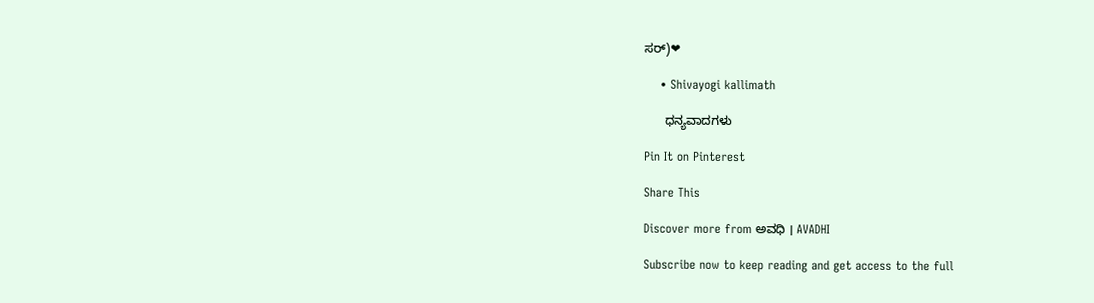ಸರ್)❤

    • Shivayogi kallimath

      ಧನ್ಯವಾದಗಳು

Pin It on Pinterest

Share This

Discover more from ಅವಧಿ । AVADHI

Subscribe now to keep reading and get access to the full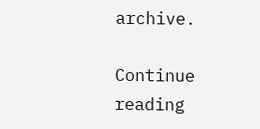archive.

Continue reading